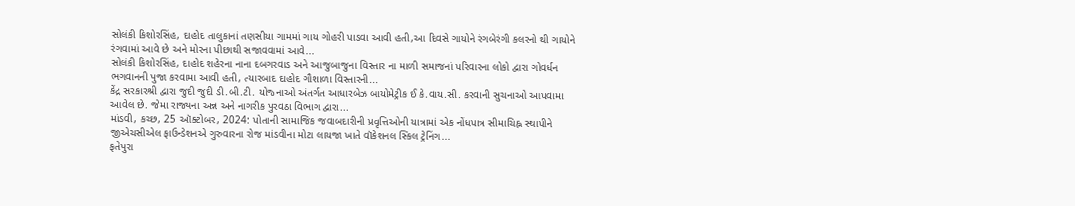સોલંકી કિશોરસિંહ, દાહોદ તાલુકાનાં તણસીયા ગામમાં ગાય ગોહરી પાડવા આવી હતી,આ દિવસે ગાયોને રંગબેરંગી કલરનો થી ગાયોને રંગવામાં આવે છે અને મોરના પીછાથી સજાવવામાં આવે...
સોલંકી કિશોરસિંહ, દાહોદ શહેરના નાના દબગરવાડ અને આજુબાજુના વિસ્તાર ના માળી સમાજનાં પરિવારના લોકો દ્વારા ગોવર્ધન ભગવાનની પુજા કરવામા આવી હતી, ત્યારબાદ દાહોદ ગૌશાળા વિસ્તારની...
કેંદ્ર સરકારશ્રી દ્વારા જુદી જુદી ડી.બી.ટી. યોજ્નાઓ અંતર્ગત આધારબેઝ બાયોમેટ્રીક ઈ કે.વાય.સી. કરવાની સુચનાઓ આપવામા આવેલ છે. જેમા રાજ્યના અન્ન અને નાગરીક પુરવઠા વિભાગ દ્વારા...
માંડવી, કચ્છ, 25 ઑક્ટોબર, 2024: પોતાની સામાજિક જવાબદારીની પ્રવૃત્તિઓની યાત્રામાં એક નોંધપાત્ર સીમાચિહ્ન સ્થાપીને જીએચસીએલ ફાઉન્ડેશનએ ગુરુવારના રોજ માંડવીના મોટા લાયજા ખાતે વૉકેશનલ સ્કિલ ટ્રેનિંગ...
ફતેપુરા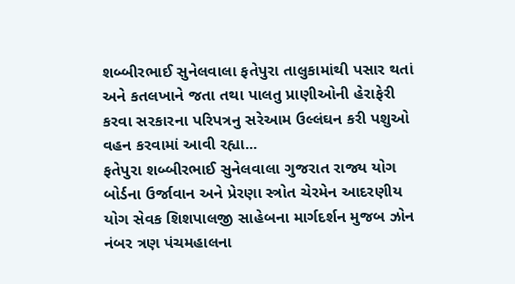શબ્બીરભાઈ સુનેલવાલા ફતેપુરા તાલુકામાંથી પસાર થતાં અને કતલખાને જતા તથા પાલતુ પ્રાણીઓની હેરાફેરી કરવા સરકારના પરિપત્રનુ સરેઆમ ઉલ્લંઘન કરી પશુઓ વહન કરવામાં આવી રહ્યા...
ફતેપુરા શબ્બીરભાઈ સુનેલવાલા ગુજરાત રાજ્ય યોગ બોર્ડના ઉર્જાવાન અને પ્રેરણા સ્ત્રોત ચેરમેન આદરણીય યોગ સેવક શિશપાલજી સાહેબના માર્ગદર્શન મુજબ ઝોન નંબર ત્રણ પંચમહાલના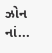ઝોન નાં...